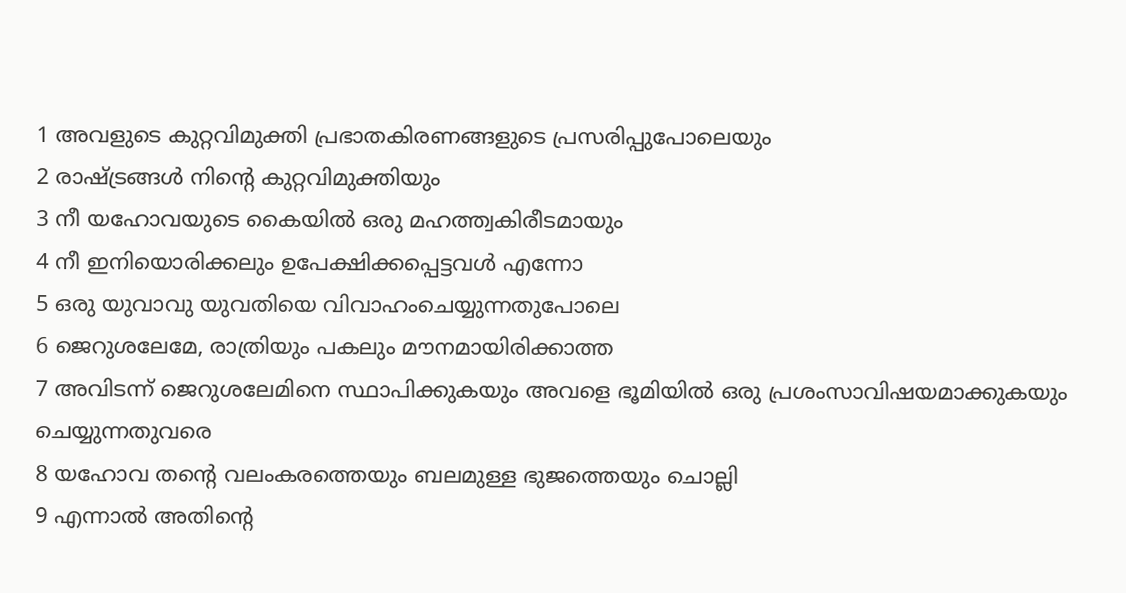1 അവളുടെ കുറ്റവിമുക്തി പ്രഭാതകിരണങ്ങളുടെ പ്രസരിപ്പുപോലെയും
2 രാഷ്ട്രങ്ങൾ നിന്റെ കുറ്റവിമുക്തിയും
3 നീ യഹോവയുടെ കൈയിൽ ഒരു മഹത്ത്വകിരീടമായും
4 നീ ഇനിയൊരിക്കലും ഉപേക്ഷിക്കപ്പെട്ടവൾ എന്നോ
5 ഒരു യുവാവു യുവതിയെ വിവാഹംചെയ്യുന്നതുപോലെ
6 ജെറുശലേമേ, രാത്രിയും പകലും മൗനമായിരിക്കാത്ത
7 അവിടന്ന് ജെറുശലേമിനെ സ്ഥാപിക്കുകയും അവളെ ഭൂമിയിൽ ഒരു പ്രശംസാവിഷയമാക്കുകയും ചെയ്യുന്നതുവരെ
8 യഹോവ തന്റെ വലംകരത്തെയും ബലമുള്ള ഭുജത്തെയും ചൊല്ലി
9 എന്നാൽ അതിന്റെ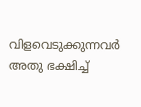വിളവെടുക്കുന്നവർ അതു ഭക്ഷിച്ച്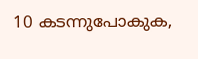10 കടന്നുപോകുക,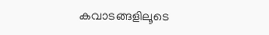കവാടങ്ങളിലൂടെ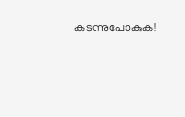കടന്നുപോകുക!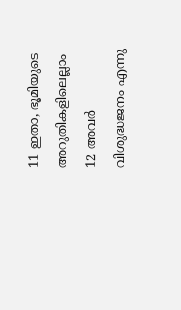11 ഇതാ, ഭൂമിയുടെ അറുതികളിലെല്ലാം
12 അവർ വിശുദ്ധജനം എന്നു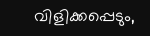വിളിക്കപ്പെടും,